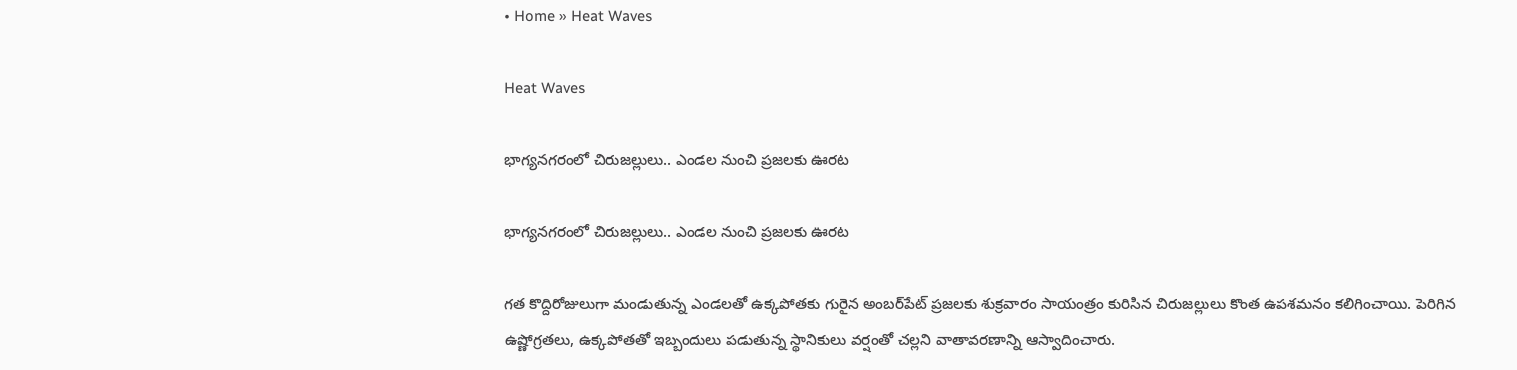• Home » Heat Waves

Heat Waves

భాగ్యనగరంలో చిరుజల్లులు.. ఎండల నుంచి ప్రజలకు ఊరట

భాగ్యనగరంలో చిరుజల్లులు.. ఎండల నుంచి ప్రజలకు ఊరట

గత కొద్దిరోజులుగా మండుతున్న ఎండలతో ఉక్కపోతకు గురైన అంబర్‌పేట్ ప్రజలకు శుక్రవారం సాయంత్రం కురిసిన చిరుజల్లులు కొంత ఉపశమనం కలిగించాయి. పెరిగిన ఉష్ణోగ్రతలు, ఉక్కపోతతో ఇబ్బందులు పడుతున్న స్థానికులు వర్షంతో చల్లని వాతావరణాన్ని ఆస్వాదించారు.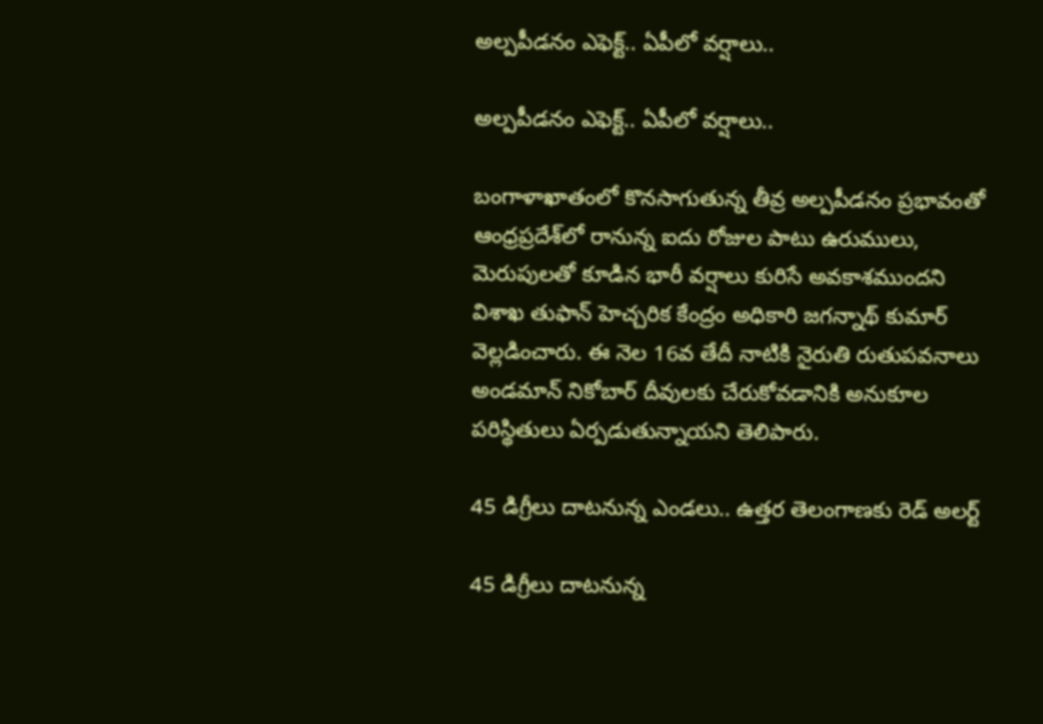అల్పపీడనం ఎఫెక్ట్.. ఏపీలో వర్షాలు..

అల్పపీడనం ఎఫెక్ట్.. ఏపీలో వర్షాలు..

బంగాళాఖాతంలో కొనసాగుతున్న తీవ్ర అల్పపీడనం ప్రభావంతో ఆంధ్రప్రదేశ్‌లో రానున్న ఐదు రోజుల పాటు ఉరుములు, మెరుపులతో కూడిన భారీ వర్షాలు కురిసే అవకాశముందని విశాఖ తుఫాన్ హెచ్చరిక కేంద్రం అధికారి జగన్నాథ్ కుమార్ వెల్లడించారు. ఈ నెల 16వ తేదీ నాటికి నైరుతి రుతుపవనాలు అండమాన్ నికోబార్ దీవులకు చేరుకోవడానికి అనుకూల పరిస్థితులు ఏర్పడుతున్నాయని తెలిపారు.

45 డిగ్రీలు దాటనున్న ఎండలు.. ఉత్తర తెలంగాణకు రెడ్ అలర్ట్

45 డిగ్రీలు దాటనున్న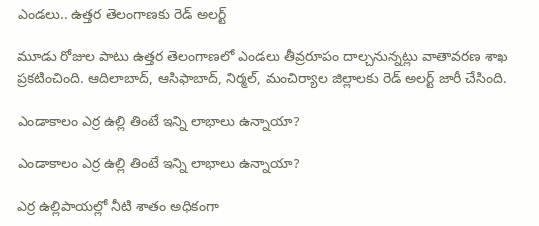ఎండలు.. ఉత్తర తెలంగాణకు రెడ్ అలర్ట్

మూడు రోజుల పాటు ఉత్తర తెలంగాణలో ఎండలు తీవ్రరూపం దాల్చనున్నట్లు వాతావరణ శాఖ ప్రకటించింది. ఆదిలాబాద్, ఆసిఫాబాద్, నిర్మల్, మంచిర్యాల జిల్లాలకు రెడ్ అలర్ట్ జారీ చేసింది.

ఎండాకాలం ఎర్ర ఉల్లి తింటే ఇన్ని లాభాలు ఉన్నాయా?

ఎండాకాలం ఎర్ర ఉల్లి తింటే ఇన్ని లాభాలు ఉన్నాయా?

ఎర్ర ఉల్లిపాయల్లో నీటి శాతం అధికంగా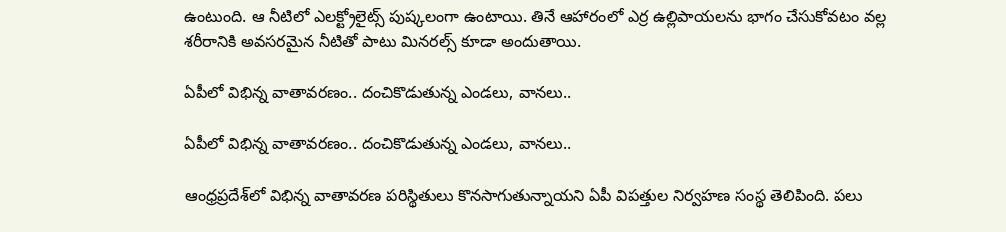ఉంటుంది. ఆ నీటిలో ఎలక్ట్రోలైట్స్ పుష్కలంగా ఉంటాయి. తినే ఆహారంలో ఎర్ర ఉల్లిపాయలను భాగం చేసుకోవటం వల్ల శరీరానికి అవసరమైన నీటితో పాటు మినరల్స్ కూడా అందుతాయి.

ఏపీలో విభిన్న వాతావరణం.. దంచికొడుతున్న ఎండలు, వానలు..

ఏపీలో విభిన్న వాతావరణం.. దంచికొడుతున్న ఎండలు, వానలు..

ఆంధ్రప్రదేశ్‌లో విభిన్న వాతావరణ పరిస్థితులు కొనసాగుతున్నాయని ఏపీ విపత్తుల నిర్వహణ సంస్థ తెలిపింది. పలు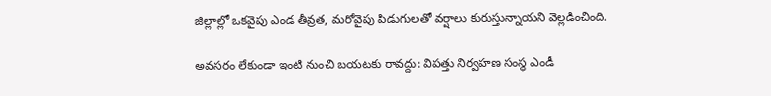జిల్లాల్లో ఒకవైపు ఎండ తీవ్రత, మరోవైపు పిడుగులతో వర్షాలు కురుస్తున్నాయని వెల్లడించింది.

అవసరం లేకుండా ఇంటి నుంచి బయటకు రావద్దు: విపత్తు నిర్వహణ సంస్థ ఎండీ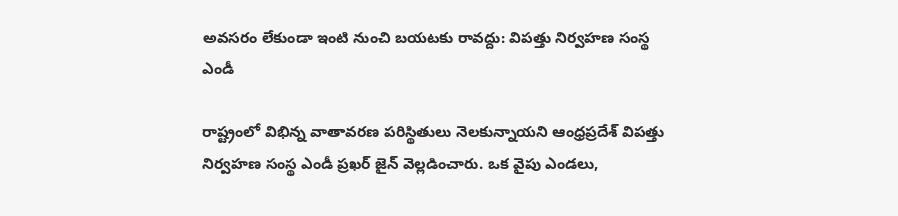అవసరం లేకుండా ఇంటి నుంచి బయటకు రావద్దు: విపత్తు నిర్వహణ సంస్థ ఎండీ

రాష్ట్రంలో విభిన్న వాతావరణ పరిస్థితులు నెలకున్నాయని ఆంధ్రప్రదేశ్ విపత్తు నిర్వహణ సంస్థ ఎండీ ప్రఖర్ జైన్ వెల్లడించారు. ఒక వైపు ఎండలు,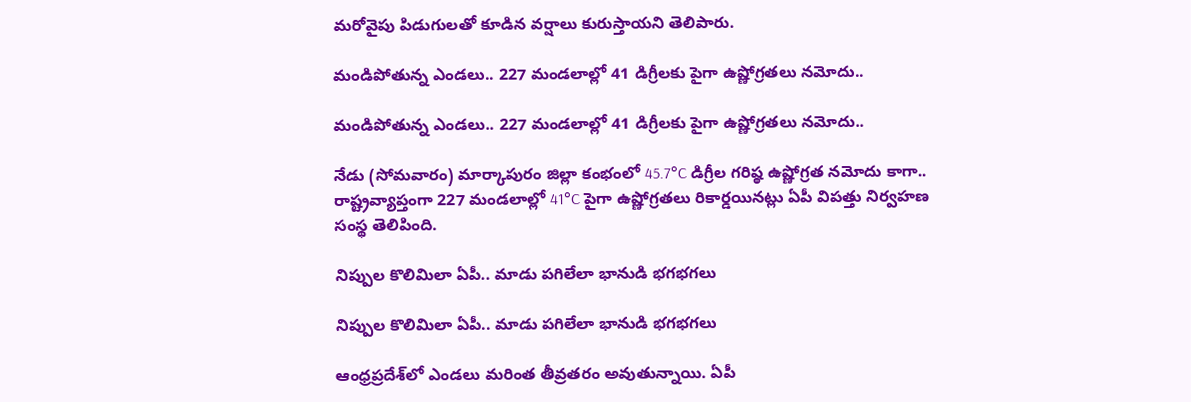మరోవైపు పిడుగులతో కూడిన వర్షాలు కురుస్తాయని తెలిపారు.

మండిపోతున్న ఎండలు.. 227 మండలాల్లో 41 డిగ్రీలకు పైగా ఉష్ణోగ్రతలు నమోదు..

మండిపోతున్న ఎండలు.. 227 మండలాల్లో 41 డిగ్రీలకు పైగా ఉష్ణోగ్రతలు నమోదు..

నేడు (సోమవారం) మార్కాపురం జిల్లా కంభంలో 45.7°C డిగ్రీల గరిష్ఠ ఉష్ణోగ్రత నమోదు కాగా.. రాష్ట్రవ్యాప్తంగా 227 మండలాల్లో 41°C పైగా ఉష్ణోగ్రతలు రికార్డయినట్లు ఏపీ విపత్తు నిర్వహణ సంస్థ తెలిపింది.

నిప్పుల కొలిమిలా ఏపీ.. మాడు పగిలేలా భానుడి భగభగలు

నిప్పుల కొలిమిలా ఏపీ.. మాడు పగిలేలా భానుడి భగభగలు

ఆంధ్రప్రదేశ్‌లో ఎండలు మరింత తీవ్రతరం అవుతున్నాయి. ఏపీ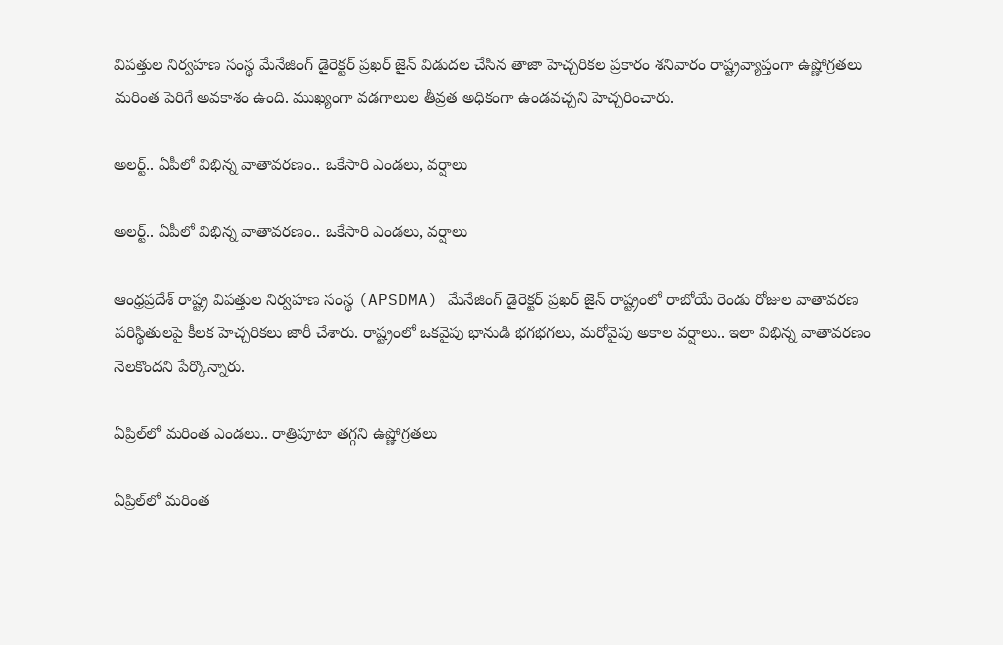విపత్తుల నిర్వహణ సంస్థ మేనేజింగ్ డైరెక్టర్ ప్రఖర్ జైన్ విడుదల చేసిన తాజా హెచ్చరికల ప్రకారం శనివారం రాష్ట్రవ్యాప్తంగా ఉష్ణోగ్రతలు మరింత పెరిగే అవకాశం ఉంది. ముఖ్యంగా వడగాలుల తీవ్రత అధికంగా ఉండవచ్చని హెచ్చరించారు.

అలర్ట్.. ఏపీలో విభిన్న వాతావరణం.. ఒకేసారి ఎండలు, వర్షాలు

అలర్ట్.. ఏపీలో విభిన్న వాతావరణం.. ఒకేసారి ఎండలు, వర్షాలు

ఆంధ్రప్రదేశ్ రాష్ట్ర విపత్తుల నిర్వహణ సంస్థ (APSDMA) మేనేజింగ్ డైరెక్టర్ ప్రఖర్ జైన్ రాష్ట్రంలో రాబోయే రెండు రోజుల వాతావరణ పరిస్థితులపై కీలక హెచ్చరికలు జారీ చేశారు. రాష్ట్రంలో ఒకవైపు భానుడి భగభగలు, మరోవైపు అకాల వర్షాలు.. ఇలా విభిన్న వాతావరణం నెలకొందని పేర్కొన్నారు.

ఏప్రిల్‌లో మరింత ఎండలు.. రాత్రిపూటా తగ్గని ఉష్ణోగ్రతలు

ఏప్రిల్‌లో మరింత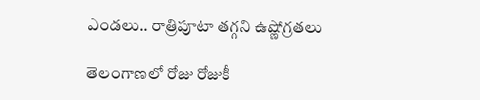ఎండలు.. రాత్రిపూటా తగ్గని ఉష్ణోగ్రతలు

తెలంగాణలో రోజు రోజుకీ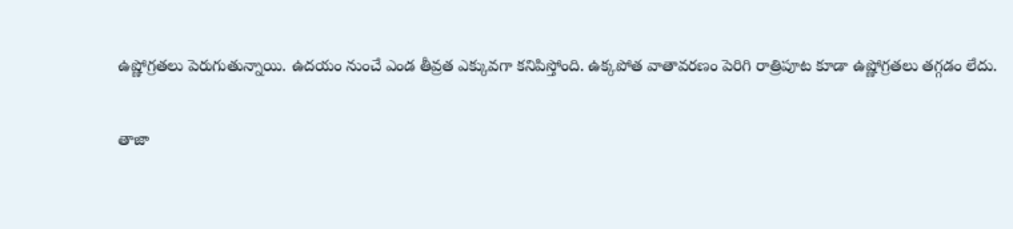ఉష్ణోగ్రతలు పెరుగుతున్నాయి. ఉదయం నుంచే ఎండ తీవ్రత ఎక్కువగా కనిపిస్తోంది. ఉక్కపోత వాతావరణం పెరిగి రాత్రిపూట కూడా ఉష్ణోగ్రతలు తగ్గడం లేదు.

తాజా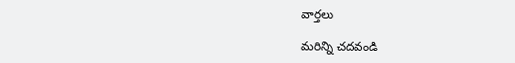వార్తలు

మరిన్ని చదవండి